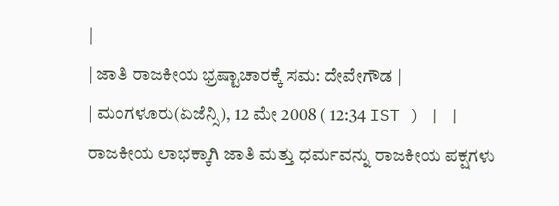|
| ಜಾತಿ ರಾಜಕೀಯ ಭ್ರಷ್ಟಾಚಾರಕ್ಕೆ ಸಮ: ದೇವೇಗೌಡ |
| ಮಂಗಳೂರು(ಏಜೆನ್ಸಿ), 12 ಮೇ 2008 ( 12:34 IST ) | |
ರಾಜಕೀಯ ಲಾಭಕ್ಕಾಗಿ ಜಾತಿ ಮತ್ತು ಧರ್ಮವನ್ನು ರಾಜಕೀಯ ಪಕ್ಷಗಳು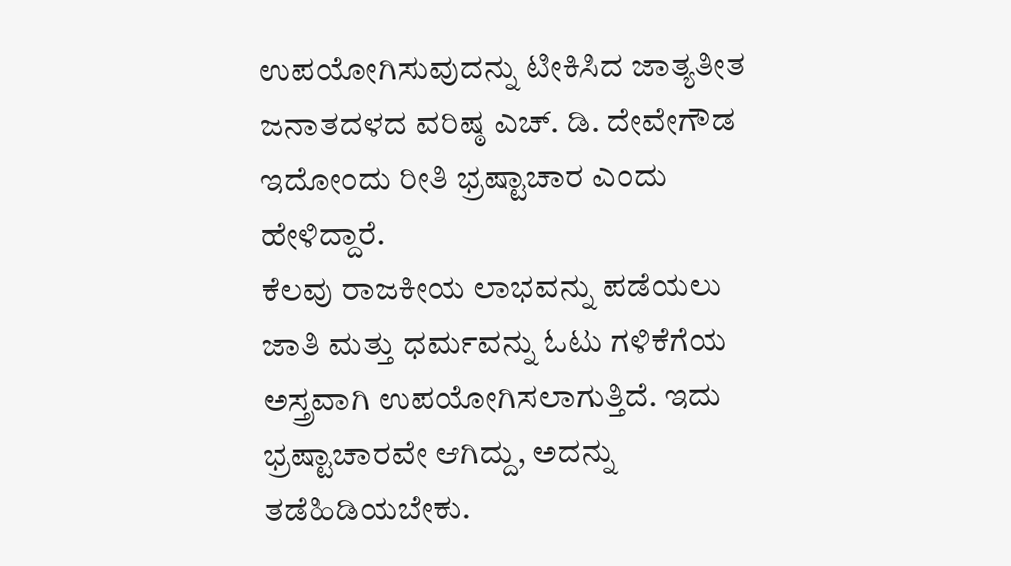ಉಪಯೋಗಿಸುವುದನ್ನು ಟೀಕಿಸಿದ ಜಾತ್ಯತೀತ ಜನಾತದಳದ ವರಿಷ್ಠ ಎಚ್. ಡಿ. ದೇವೇಗೌಡ ಇದೋಂದು ರೀತಿ ಭ್ರಷ್ಟಾಚಾರ ಎಂದು ಹೇಳಿದ್ದಾರೆ.
ಕೆಲವು ರಾಜಕೀಯ ಲಾಭವನ್ನು ಪಡೆಯಲು ಜಾತಿ ಮತ್ತು ಧರ್ಮವನ್ನು ಓಟು ಗಳಿಕೆಗೆಯ ಅಸ್ತ್ರವಾಗಿ ಉಪಯೋಗಿಸಲಾಗುತ್ತಿದೆ. ಇದು ಭ್ರಷ್ಟಾಚಾರವೇ ಆಗಿದ್ದು, ಅದನ್ನು ತಡೆಹಿಡಿಯಬೇಕು.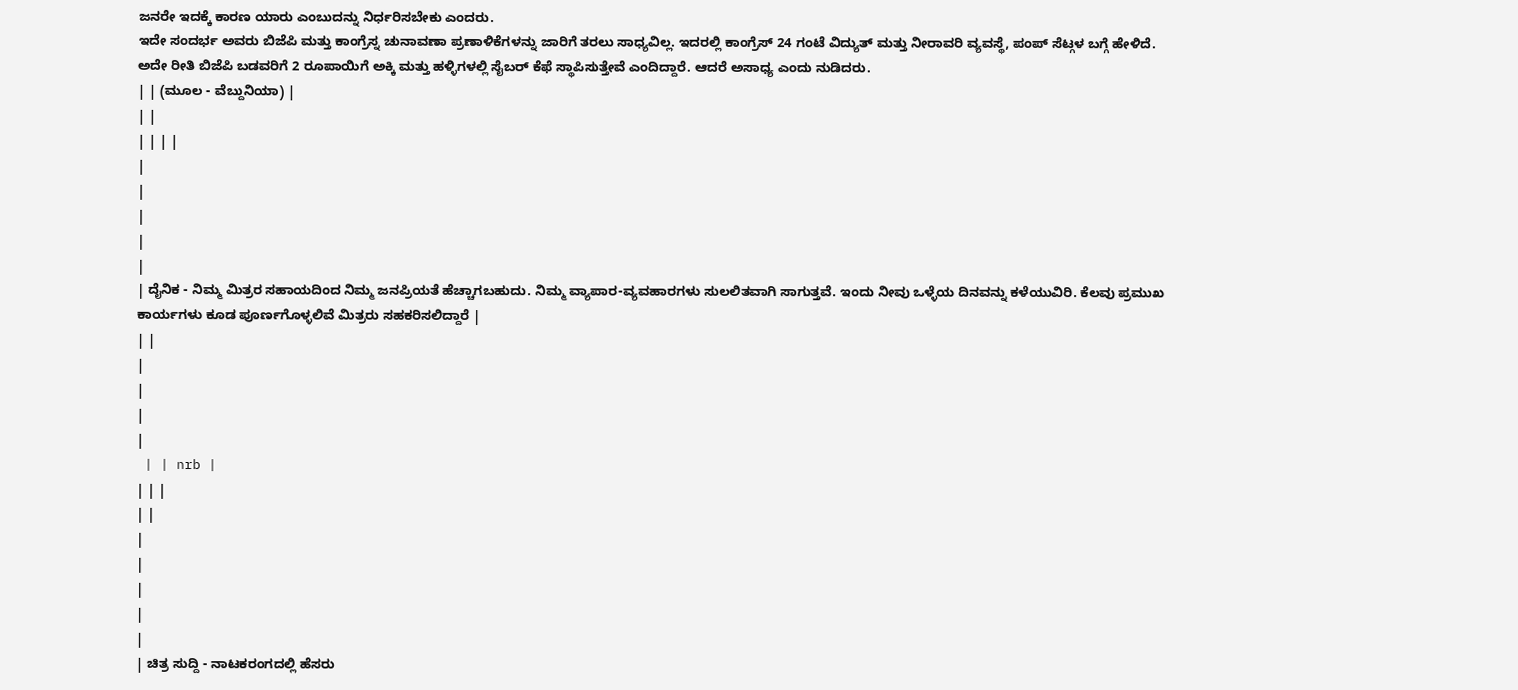ಜನರೇ ಇದಕ್ಕೆ ಕಾರಣ ಯಾರು ಎಂಬುದನ್ನು ನಿರ್ಧರಿಸಬೇಕು ಎಂದರು.
ಇದೇ ಸಂದರ್ಭ ಅವರು ಬಿಜೆಪಿ ಮತ್ತು ಕಾಂಗ್ರೆಸ್ನ ಚುನಾವಣಾ ಪ್ರಣಾಳಿಕೆಗಳನ್ನು ಜಾರಿಗೆ ತರಲು ಸಾಧ್ಯವಿಲ್ಲ. ಇದರಲ್ಲಿ ಕಾಂಗ್ರೆಸ್ 24 ಗಂಟೆ ವಿದ್ಯುತ್ ಮತ್ತು ನೀರಾವರಿ ವ್ಯವಸ್ಥೆ, ಪಂಪ್ ಸೆಟ್ಗಳ ಬಗ್ಗೆ ಹೇಳಿದೆ. ಅದೇ ರೀತಿ ಬಿಜೆಪಿ ಬಡವರಿಗೆ 2 ರೂಪಾಯಿಗೆ ಅಕ್ಕಿ ಮತ್ತು ಹಳ್ಳಿಗಳಲ್ಲಿ ಸೈಬರ್ ಕೆಫೆ ಸ್ಥಾಪಿಸುತ್ತೇವೆ ಎಂದಿದ್ದಾರೆ. ಆದರೆ ಅಸಾಧ್ಯ ಎಂದು ನುಡಿದರು.
| | (ಮೂಲ - ವೆಬ್ದುನಿಯಾ) |
| |
| | | |
|
|
|
|
|
| ದೈನಿಕ - ನಿಮ್ಮ ಮಿತ್ರರ ಸಹಾಯದಿಂದ ನಿಮ್ಮ ಜನಪ್ರಿಯತೆ ಹೆಚ್ಚಾಗಬಹುದು. ನಿಮ್ಮ ವ್ಯಾಪಾರ-ವ್ಯವಹಾರಗಳು ಸುಲಲಿತವಾಗಿ ಸಾಗುತ್ತವೆ. ಇಂದು ನೀವು ಒಳ್ಳೆಯ ದಿನವನ್ನು ಕಳೆಯುವಿರಿ. ಕೆಲವು ಪ್ರಮುಖ ಕಾರ್ಯಗಳು ಕೂಡ ಪೂರ್ಣಗೊಳ್ಳಲಿವೆ ಮಿತ್ರರು ಸಹಕರಿಸಲಿದ್ದಾರೆ |
| |
|
|
|
|
 | | nrb |
| | |
| |
|
|
|
|
|
| ಚಿತ್ರ ಸುದ್ದಿ - ನಾಟಕರಂಗದಲ್ಲಿ ಹೆಸರು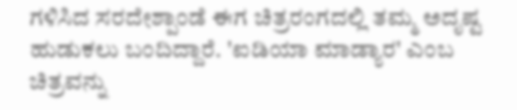ಗಳಿಸಿದ ಸರದೇಶ್ಪಾಂಡೆ ಈಗ ಚಿತ್ರರಂಗದಲ್ಲಿ ತಮ್ಮ ಅದೃಷ್ಟ ಹುಡುಕಲು ಬಂದಿದ್ದಾರೆ. 'ಐಡಿಯಾ ಮಾಡ್ಯಾರ' ಎಂಬ ಚಿತ್ರವನ್ನು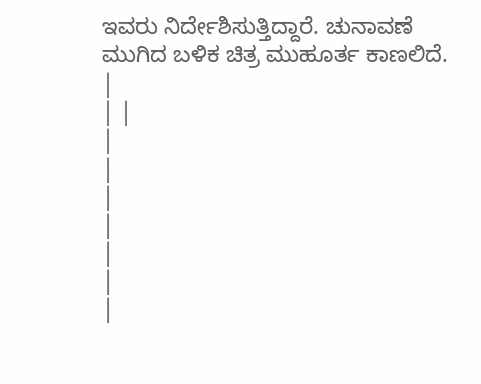ಇವರು ನಿರ್ದೇಶಿಸುತ್ತಿದ್ದಾರೆ. ಚುನಾವಣೆ ಮುಗಿದ ಬಳಿಕ ಚಿತ್ರ ಮುಹೂರ್ತ ಕಾಣಲಿದೆ. |
| |
|
|
|
|
|
|
|